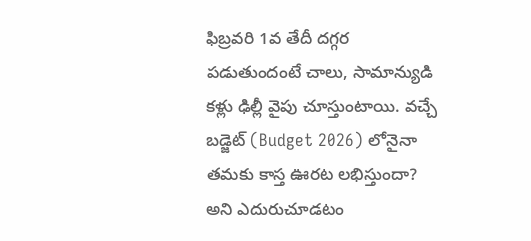ఫిబ్రవరి 1వ తేదీ దగ్గర పడుతుందంటే చాలు, సామాన్యుడి కళ్లు ఢిల్లీ వైపు చూస్తుంటాయి. వచ్చే బడ్జెట్ (Budget 2026) లోనైనా తమకు కాస్త ఊరట లభిస్తుందా? అని ఎదురుచూడటం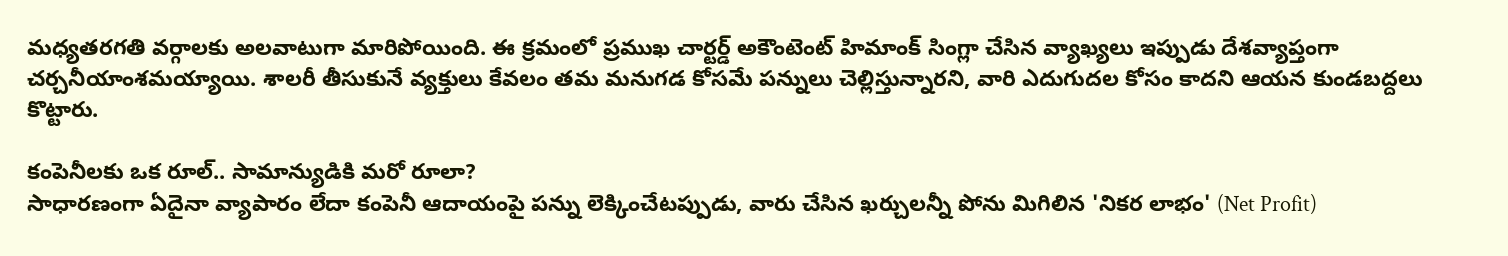మధ్యతరగతి వర్గాలకు అలవాటుగా మారిపోయింది. ఈ క్రమంలో ప్రముఖ చార్టర్డ్ అకౌంటెంట్ హిమాంక్ సింగ్లా చేసిన వ్యాఖ్యలు ఇప్పుడు దేశవ్యాప్తంగా చర్చనీయాంశమయ్యాయి. శాలరీ తీసుకునే వ్యక్తులు కేవలం తమ మనుగడ కోసమే పన్నులు చెల్లిస్తున్నారని, వారి ఎదుగుదల కోసం కాదని ఆయన కుండబద్దలు కొట్టారు.

కంపెనీలకు ఒక రూల్.. సామాన్యుడికి మరో రూలా?
సాధారణంగా ఏదైనా వ్యాపారం లేదా కంపెనీ ఆదాయంపై పన్ను లెక్కించేటప్పుడు, వారు చేసిన ఖర్చులన్నీ పోను మిగిలిన 'నికర లాభం' (Net Profit)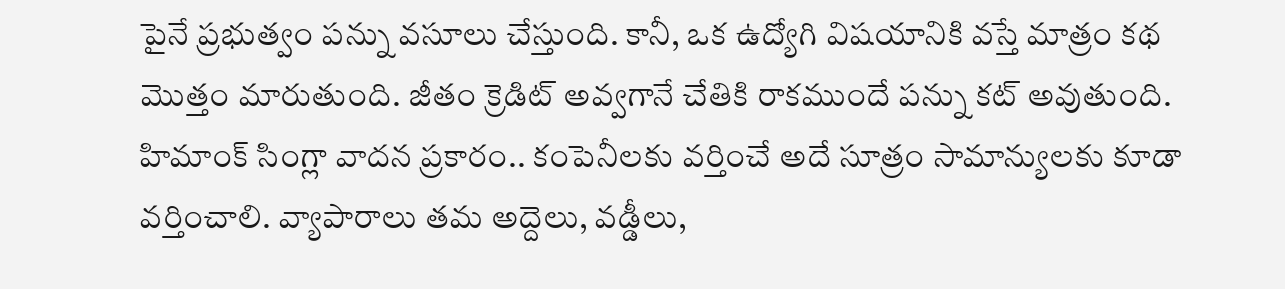పైనే ప్రభుత్వం పన్ను వసూలు చేస్తుంది. కానీ, ఒక ఉద్యోగి విషయానికి వస్తే మాత్రం కథ మొత్తం మారుతుంది. జీతం క్రెడిట్ అవ్వగానే చేతికి రాకముందే పన్ను కట్ అవుతుంది. హిమాంక్ సింగ్లా వాదన ప్రకారం.. కంపెనీలకు వర్తించే అదే సూత్రం సామాన్యులకు కూడా వర్తించాలి. వ్యాపారాలు తమ అద్దెలు, వడ్డీలు,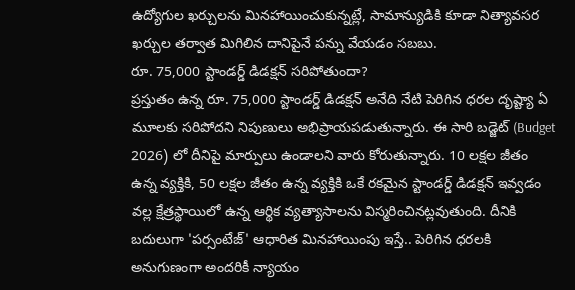ఉద్యోగుల ఖర్చులను మినహాయించుకున్నట్లే, సామాన్యుడికి కూడా నిత్యావసర ఖర్చుల తర్వాత మిగిలిన దానిపైనే పన్ను వేయడం సబబు.
రూ. 75,000 స్టాండర్డ్ డిడక్షన్ సరిపోతుందా?
ప్రస్తుతం ఉన్న రూ. 75,000 స్టాండర్డ్ డిడక్షన్ అనేది నేటి పెరిగిన ధరల దృష్ట్యా ఏ మూలకు సరిపోదని నిపుణులు అభిప్రాయపడుతున్నారు. ఈ సారి బడ్జెట్ (Budget 2026) లో దీనిపై మార్పులు ఉండాలని వారు కోరుతున్నారు. 10 లక్షల జీతం ఉన్న వ్యక్తికి, 50 లక్షల జీతం ఉన్న వ్యక్తికి ఒకే రకమైన స్టాండర్డ్ డిడక్షన్ ఇవ్వడం వల్ల క్షేత్రస్థాయిలో ఉన్న ఆర్థిక వ్యత్యాసాలను విస్మరించినట్లవుతుంది. దీనికి బదులుగా 'పర్సంటేజ్' ఆధారిత మినహాయింపు ఇస్తే.. పెరిగిన ధరలకి అనుగుణంగా అందరికీ న్యాయం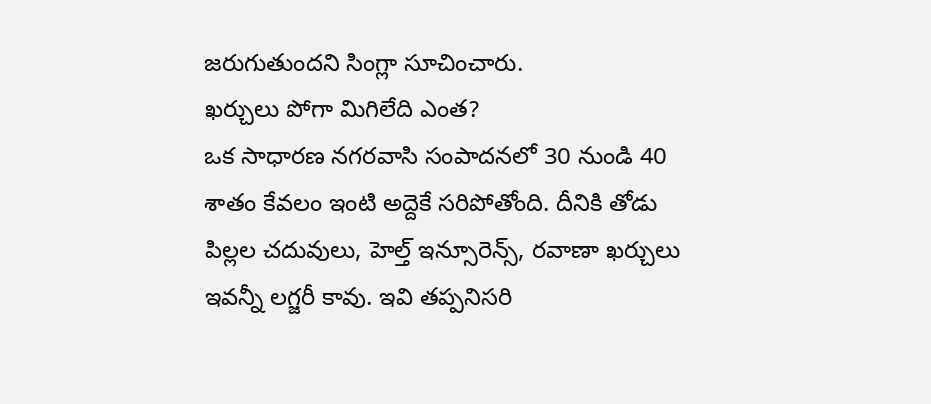జరుగుతుందని సింగ్లా సూచించారు.
ఖర్చులు పోగా మిగిలేది ఎంత?
ఒక సాధారణ నగరవాసి సంపాదనలో 30 నుండి 40 శాతం కేవలం ఇంటి అద్దెకే సరిపోతోంది. దీనికి తోడు పిల్లల చదువులు, హెల్త్ ఇన్సూరెన్స్, రవాణా ఖర్చులు ఇవన్నీ లగ్జరీ కావు. ఇవి తప్పనిసరి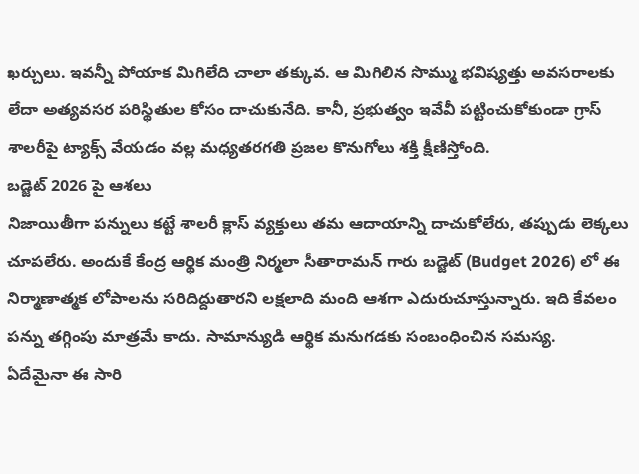ఖర్చులు. ఇవన్నీ పోయాక మిగిలేది చాలా తక్కువ. ఆ మిగిలిన సొమ్ము భవిష్యత్తు అవసరాలకు లేదా అత్యవసర పరిస్థితుల కోసం దాచుకునేది. కానీ, ప్రభుత్వం ఇవేవీ పట్టించుకోకుండా గ్రాస్ శాలరీపై ట్యాక్స్ వేయడం వల్ల మధ్యతరగతి ప్రజల కొనుగోలు శక్తి క్షీణిస్తోంది.
బడ్జెట్ 2026 పై ఆశలు
నిజాయితీగా పన్నులు కట్టే శాలరీ క్లాస్ వ్యక్తులు తమ ఆదాయాన్ని దాచుకోలేరు, తప్పుడు లెక్కలు చూపలేరు. అందుకే కేంద్ర ఆర్థిక మంత్రి నిర్మలా సీతారామన్ గారు బడ్జెట్ (Budget 2026) లో ఈ నిర్మాణాత్మక లోపాలను సరిదిద్దుతారని లక్షలాది మంది ఆశగా ఎదురుచూస్తున్నారు. ఇది కేవలం పన్ను తగ్గింపు మాత్రమే కాదు. సామాన్యుడి ఆర్థిక మనుగడకు సంబంధించిన సమస్య.
ఏదేమైనా ఈ సారి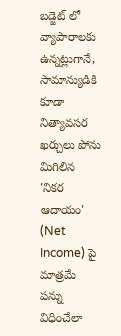బడ్జెట్ లో వ్యాపారాలకు ఉన్నట్లుగానే, సామాన్యుడికి కూడా నిత్యావసర ఖర్చులు పోను మిగిలిన 'నికర ఆదాయం' (Net Income) పై మాత్రమే పన్ను విధించేలా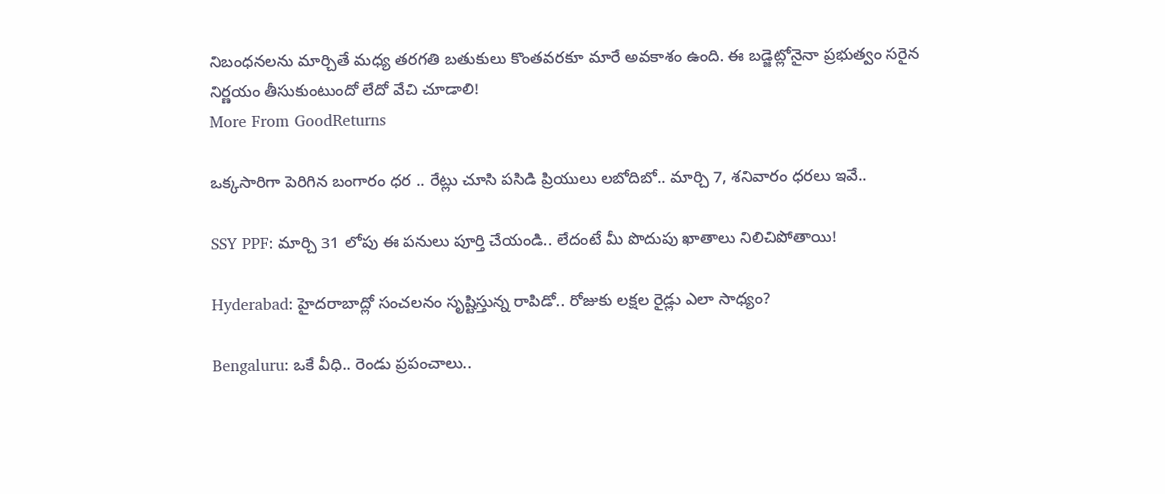నిబంధనలను మార్చితే మధ్య తరగతి బతుకులు కొంతవరకూ మారే అవకాశం ఉంది. ఈ బడ్జెట్లోనైనా ప్రభుత్వం సరైన నిర్ణయం తీసుకుంటుందో లేదో వేచి చూడాలి!
More From GoodReturns

ఒక్కసారిగా పెరిగిన బంగారం ధర .. రేట్లు చూసి పసిడి ప్రియులు లబోదిబో.. మార్చి 7, శనివారం ధరలు ఇవే..

SSY PPF: మార్చి 31 లోపు ఈ పనులు పూర్తి చేయండి.. లేదంటే మీ పొదుపు ఖాతాలు నిలిచిపోతాయి!

Hyderabad: హైదరాబాద్లో సంచలనం సృష్టిస్తున్న రాపిడో.. రోజుకు లక్షల రైడ్లు ఎలా సాధ్యం?

Bengaluru: ఒకే వీధి.. రెండు ప్రపంచాలు..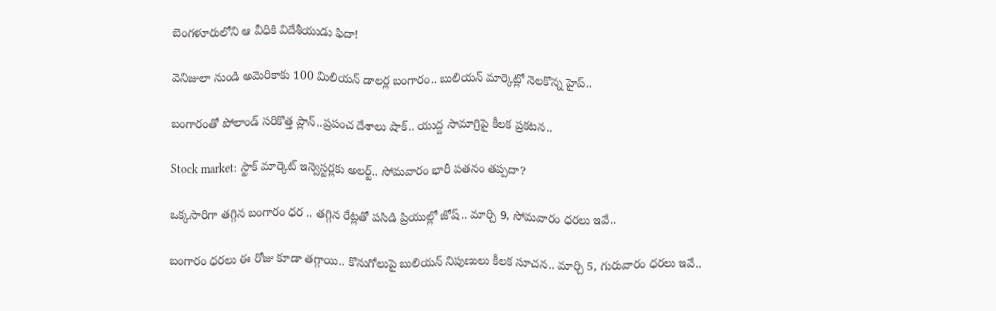బెంగళూరులోని ఆ వీధికి విదేశీయుడు ఫిదా!

వెనిజులా నుండి అమెరికాకు 100 మిలియన్ డాలర్ల బంగారం.. బులియన్ మార్కెట్లో నెలకొన్న హైప్..

బంగారంతో పోలాండ్ సరికొత్త ప్లాన్..ప్రపంచ దేశాలు షాక్.. యుద్ద సామాగ్రిపై కీలక ప్రకటన..

Stock market: స్టాక్ మార్కెట్ ఇన్వెస్టర్లకు అలర్ట్.. సోమవారం భారీ పతనం తప్పదా?

ఒక్కసారిగా తగ్గిన బంగారం ధర .. తగ్గిన రేట్లతో పసిడి ప్రియుల్లో జోష్.. మార్చి 9, సోమవారం ధరలు ఇవే..

బంగారం ధరలు ఈ రోజు కూడా తగ్గాయి.. కొనుగోలుపై బులియన్ నిపుణులు కీలక సూచన.. మార్చి 5, గురువారం ధరలు ఇవే..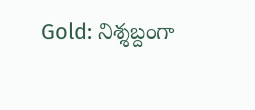Gold: నిశ్శబ్దంగా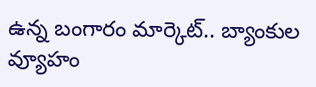ఉన్న బంగారం మార్కెట్.. బ్యాంకుల వ్యూహం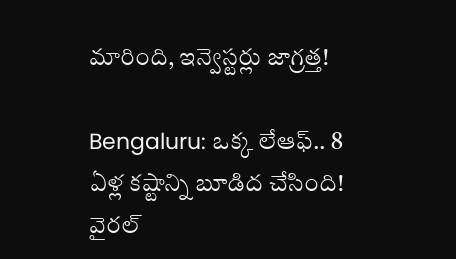మారింది, ఇన్వెస్టర్లు జాగ్రత్త!

Bengaluru: ఒక్క లేఆఫ్.. 8 ఏళ్ల కష్టాన్ని బూడిద చేసింది! వైరల్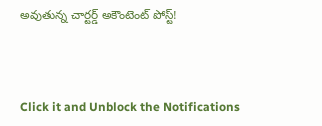అవుతున్న చార్టర్డ్ అకౌంటెంట్ పోస్ట్!



Click it and Unblock the Notifications